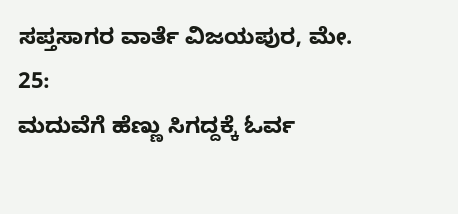ಸಪ್ತಸಾಗರ ವಾರ್ತೆ ವಿಜಯಪುರ, ಮೇ. 25:
ಮದುವೆಗೆ ಹೆಣ್ಣು ಸಿಗದ್ದಕ್ಕೆ ಓರ್ವ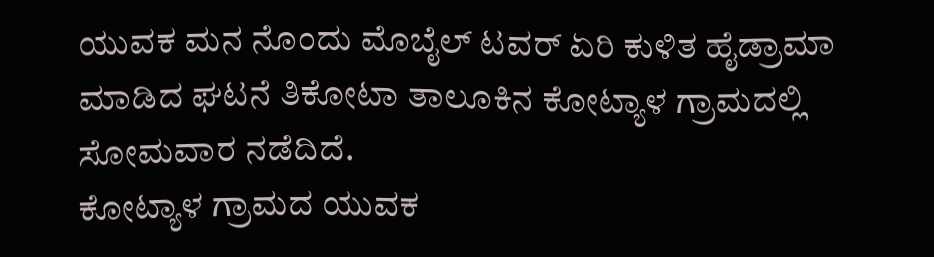ಯುವಕ ಮನ ನೊಂದು ಮೊಬೈಲ್ ಟವರ್ ಏರಿ ಕುಳಿತ ಹೈಡ್ರಾಮಾ ಮಾಡಿದ ಘಟನೆ ತಿಕೋಟಾ ತಾಲೂಕಿನ ಕೋಟ್ಯಾಳ ಗ್ರಾಮದಲ್ಲಿ ಸೋಮವಾರ ನಡೆದಿದೆ.
ಕೋಟ್ಯಾಳ ಗ್ರಾಮದ ಯುವಕ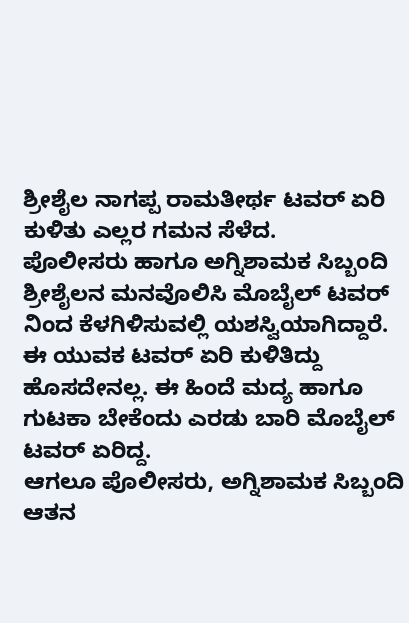ಶ್ರೀಶೈಲ ನಾಗಪ್ಪ ರಾಮತೀರ್ಥ ಟವರ್ ಏರಿ ಕುಳಿತು ಎಲ್ಲರ ಗಮನ ಸೆಳೆದ.
ಪೊಲೀಸರು ಹಾಗೂ ಅಗ್ನಿಶಾಮಕ ಸಿಬ್ಬಂದಿ ಶ್ರೀಶೈಲನ ಮನವೊಲಿಸಿ ಮೊಬೈಲ್ ಟವರ್ ನಿಂದ ಕೆಳಗಿಳಿಸುವಲ್ಲಿ ಯಶಸ್ವಿಯಾಗಿದ್ದಾರೆ.
ಈ ಯುವಕ ಟವರ್ ಏರಿ ಕುಳಿತಿದ್ದು ಹೊಸದೇನಲ್ಲ. ಈ ಹಿಂದೆ ಮದ್ಯ ಹಾಗೂ ಗುಟಕಾ ಬೇಕೆಂದು ಎರಡು ಬಾರಿ ಮೊಬೈಲ್ ಟವರ್ ಏರಿದ್ದ.
ಆಗಲೂ ಪೊಲೀಸರು, ಅಗ್ನಿಶಾಮಕ ಸಿಬ್ಬಂದಿ ಆತನ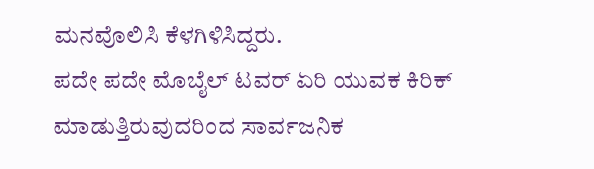ಮನವೊಲಿಸಿ ಕೆಳಗಿಳಿಸಿದ್ದರು.
ಪದೇ ಪದೇ ಮೊಬೈಲ್ ಟವರ್ ಏರಿ ಯುವಕ ಕಿರಿಕ್ ಮಾಡುತ್ತಿರುವುದರಿಂದ ಸಾರ್ವಜನಿಕ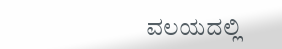ವಲಯದಲ್ಲಿ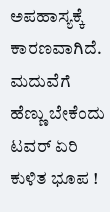ಅಪಹಾಸ್ಯಕ್ಕೆ ಕಾರಣವಾಗಿದೆ.
ಮದುವೆಗೆ ಹೆಣ್ಣು ಬೇಕೆಂದು ಟವರ್ ಏರಿ ಕುಳಿತ ಭೂಪ !